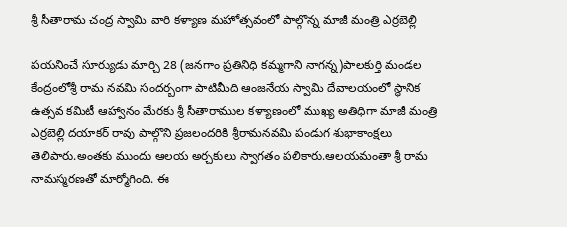శ్రీ సీతారామ చంద్ర స్వామి వారి కళ్యాణ మహోత్సవంలో పాల్గొన్న మాజీ మంత్రి ఎర్రబెల్లి

పయనించే సూర్యుడు మార్చి 28 (జనగాం ప్రతినిధి కమ్మగాని నాగన్న)పాలకుర్తి మండల కేంద్రంలోశ్రీ రామ నవమి సందర్బంగా పాటిమీది ఆంజనేయ స్వామి దేవాలయంలో స్థానిక ఉత్సవ కమిటీ ఆహ్వానం మేరకు శ్రీ సీతారాముల కళ్యాణంలో ముఖ్య అతిధిగా మాజీ మంత్రి ఎర్రబెల్లి దయాకర్ రావు పాల్గొని ప్రజలందరికి శ్రీరామనవమి పండుగ శుభాకాంక్షలు తెలిపారు.అంతకు ముందు ఆలయ అర్చకులు స్వాగతం పలికారు.ఆలయమంతా శ్రీ రామ నామస్మరణతో మార్మోగింది. ఈ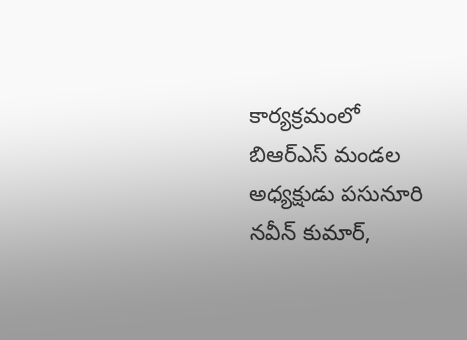కార్యక్రమంలో బిఆర్ఎస్ మండల అధ్యక్షుడు పసునూరి నవీన్ కుమార్,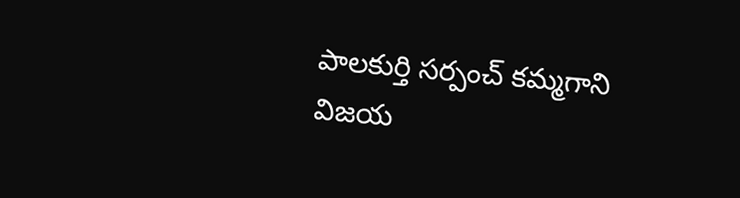పాలకుర్తి సర్పంచ్ కమ్మగాని విజయ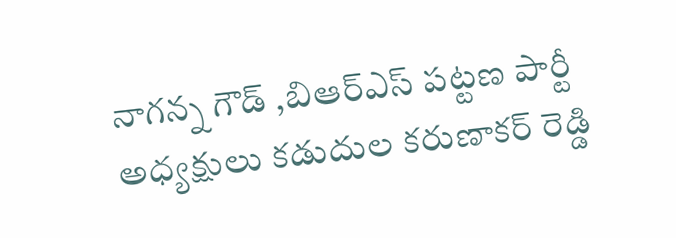నాగన్న గౌడ్ ,బిఆర్ఎస్ పట్టణ పార్టీ అధ్యక్షులు కడుదుల కరుణాకర్ రెడ్డి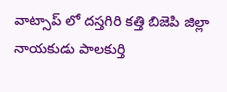వాట్సాప్ లో దస్తగిరి కత్తి బిజెపి జిల్లా నాయకుడు పాలకుర్తి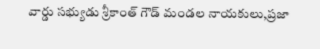వార్డు సభ్యుడు శ్రీకాంత్ గౌడ్ మండల నాయకులు,ప్రజా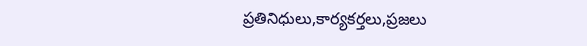ప్రతినిధులు,కార్యకర్తలు,ప్రజలు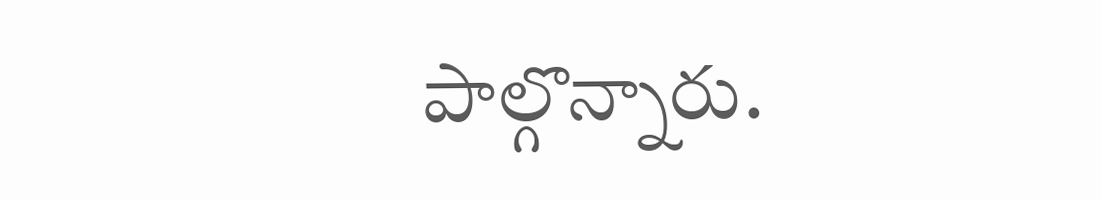పాల్గొన్నారు.